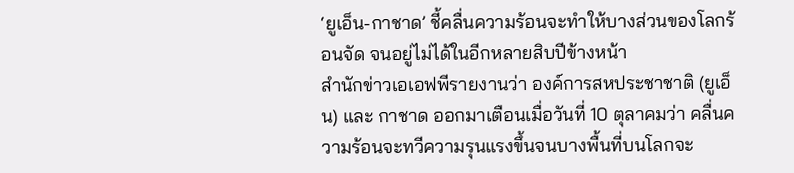‘ยูเอ็น-กาชาด’ ชี้คลื่นความร้อนจะทำให้บางส่วนของโลกร้อนจัด จนอยู่ไม่ได้ในอีกหลายสิบปีข้างหน้า
สำนักข่าวเอเอฟพีรายงานว่า องค์การสหประชาชาติ (ยูเอ็น) และ กาชาด ออกมาเตือนเมื่อวันที่ 10 ตุลาคมว่า คลื่นความร้อนจะทวีความรุนแรงขึ้นจนบางพื้นที่บนโลกจะ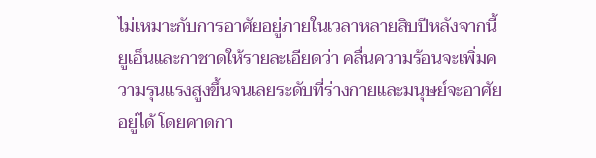ไม่เหมาะกับการอาศัยอยู่ภายในเวลาหลายสิบปีหลังจากนี้
ยูเอ็นและกาชาดให้รายละเอียดว่า คลื่นความร้อนจะเพิ่มความรุนแรงสูงขึ้นจนเลยระดับที่ร่างกายและมนุษย์จะอาศัยอยู่ได้ โดยคาดกา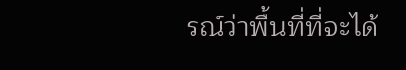รณ์ว่าพื้นที่ที่จะได้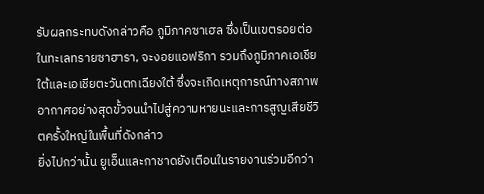รับผลกระทบดังกล่าวคือ ภูมิภาคซาเฮล ซึ่งเป็นเขตรอยต่อในทะเลทรายซาฮารา, จะงอยแอฟริกา รวมถึงภูมิภาคเอเชียใต้และเอเชียตะวันตกเฉียงใต้ ซึ่งจะเกิดเหตุการณ์ทางสภาพอากาศอย่างสุดขั้วจนนำไปสู่ความหายนะและการสูญเสียชีวิตครั้งใหญ่ในพื้นที่ดังกล่าว
ยิ่งไปกว่านั้น ยูเอ็นและกาชาดยังเตือนในรายงานร่วมอีกว่า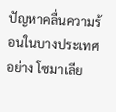ปัญหาคลื่นความร้อนในบางประเทศอย่าง โซมาเลีย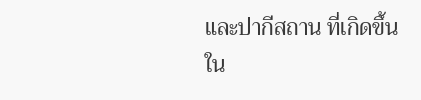และปากีสถาน ที่เกิดขึ้นใน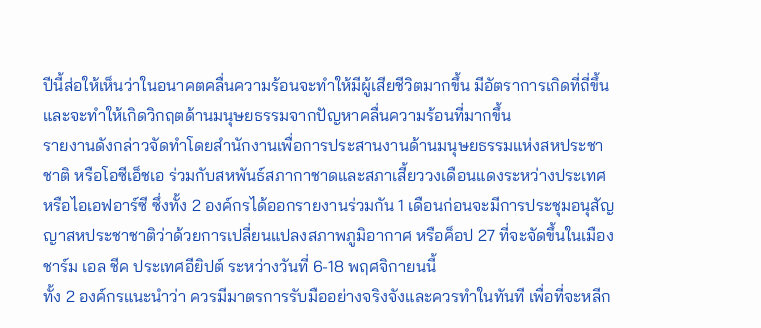ปีนี้ส่อให้เห็นว่าในอนาคตคลื่นความร้อนจะทำให้มีผู้เสียชีวิตมากขึ้น มีอัตราการเกิดที่ถี่ขึ้น และจะทำให้เกิดวิกฤตด้านมนุษยธรรมจากปัญหาคลื่นความร้อนที่มากขึ้น
รายงานดังกล่าวจัดทำโดยสำนักงานเพื่อการประสานงานด้านมนุษยธรรมแห่งสหประชาชาติ หรือโอซีเอ็ชเอ ร่วมกับสหพันธ์สภากาชาดและสภาเสี้ยววงเดือนแดงระหว่างประเทศ หรือไอเอฟอาร์ซี ซึ่งทั้ง 2 องค์กรได้ออกรายงานร่วมกัน 1 เดือนก่อนจะมีการประชุมอนุสัญญาสหประชาชาติว่าด้วยการเปลี่ยนแปลงสภาพภูมิอากาศ หรือค็อป 27 ที่จะจัดขึ้นในเมืองชาร์ม เอล ชีค ประเทศอียิปต์ ระหว่างวันที่ 6-18 พฤศจิกายนนี้
ทั้ง 2 องค์กรแนะนำว่า ควรมีมาตรการรับมืออย่างจริงจังและควรทำในทันที เพื่อที่จะหลีก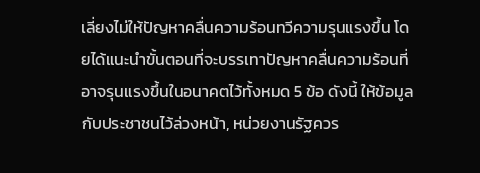เลี่ยงไม่ให้ปัญหาคลื่นความร้อนทวีความรุนแรงขึ้น โดยได้แนะนำขั้นตอนที่จะบรรเทาปัญหาคลื่นความร้อนที่อาจรุนแรงขึ้นในอนาคตไว้ทั้งหมด 5 ข้อ ดังนี้ ให้ข้อมูลกับประชาชนไว้ล่วงหน้า, หน่วยงานรัฐควร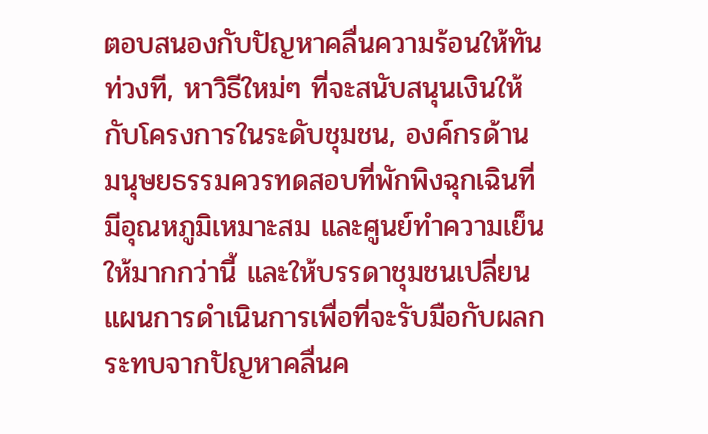ตอบสนองกับปัญหาคลื่นความร้อนให้ทันท่วงที, หาวิธีใหม่ๆ ที่จะสนับสนุนเงินให้กับโครงการในระดับชุมชน, องค์กรด้านมนุษยธรรมควรทดสอบที่พักพิงฉุกเฉินที่มีอุณหภูมิเหมาะสม และศูนย์ทำความเย็นให้มากกว่านี้ และให้บรรดาชุมชนเปลี่ยนแผนการดำเนินการเพื่อที่จะรับมือกับผลกระทบจากปัญหาคลื่นค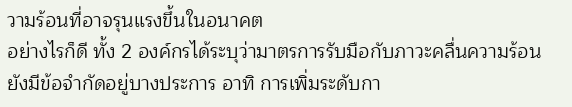วามร้อนที่อาจรุนแรงขึ้นในอนาคต
อย่างไรก็ดี ทั้ง 2 องค์กรได้ระบุว่ามาตรการรับมือกับภาวะคลื่นความร้อนยังมีข้อจำกัดอยู่บางประการ อาทิ การเพิ่มระดับกา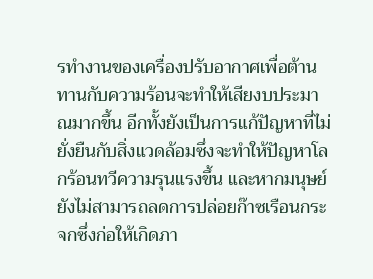รทำงานของเครื่องปรับอากาศเพื่อต้านทานกับความร้อนจะทำให้เสียงบประมาณมากขึ้น อีกทั้งยังเป็นการแก้ปัญหาที่ไม่ยั่งยืนกับสิ่งแวดล้อมซึ่งจะทำให้ปัญหาโลกร้อนทวีความรุนแรงขึ้น และหากมนุษย์ยังไม่สามารถลดการปล่อยก๊าซเรือนกระจกซึ่งก่อให้เกิดภา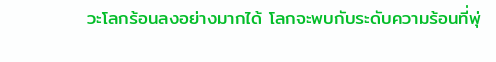วะโลกร้อนลงอย่างมากได้ โลกจะพบกับระดับความร้อนที่พุ่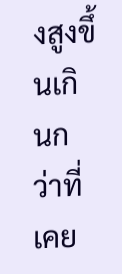งสูงขึ้นเกินกว่าที่เคย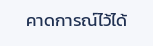คาดการณ์ไว้ได้